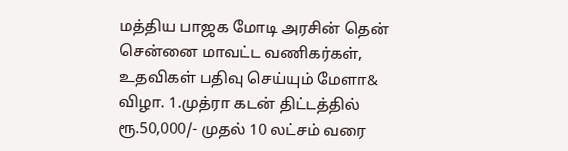மத்திய பாஜக மோடி அரசின் தென் சென்னை மாவட்ட வணிகர்கள், உதவிகள் பதிவு செய்யும் மேளா& விழா. 1.முத்ரா கடன் திட்டத்தில் ரூ.50,000/- முதல் 10 லட்சம் வரை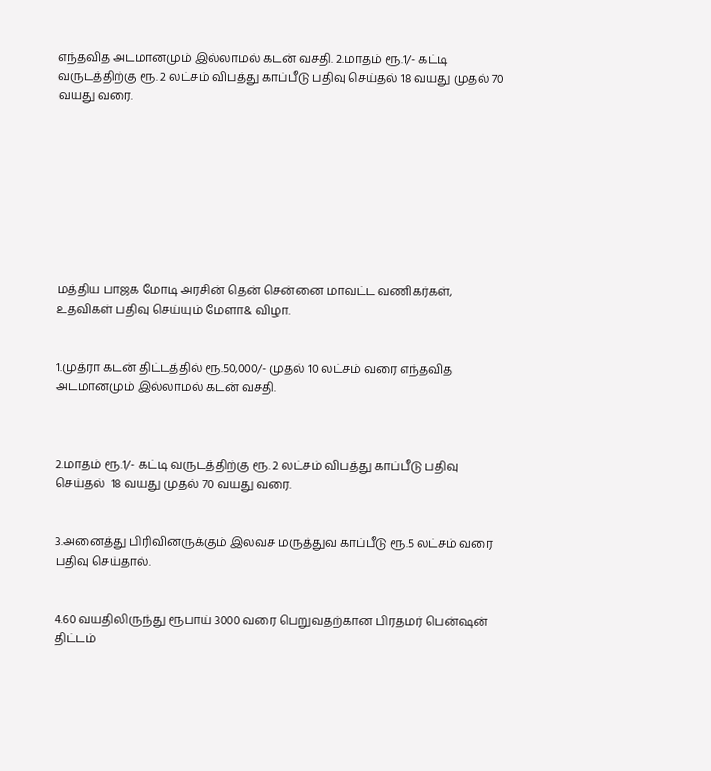எந்தவித அடமானமும் இல்லாமல் கடன் வசதி. 2.மாதம் ரூ.1/- கட்டி வருடத்திற்கு ரூ. 2 லட்சம் விபத்து காப்பீடு பதிவு செய்தல் 18 வயது முதல் 70 வயது வரை.









மத்திய பாஜக மோடி அரசின் தென் சென்னை மாவட்ட வணிகர்கள்,   உதவிகள் பதிவு செய்யும் மேளா& விழா.


1.முத்ரா கடன் திட்டத்தில் ரூ.50,000/- முதல் 10 லட்சம் வரை எந்தவித அடமானமும் இல்லாமல் கடன் வசதி.



2.மாதம் ரூ.1/- கட்டி வருடத்திற்கு ரூ. 2 லட்சம் விபத்து காப்பீடு பதிவு செய்தல்  18 வயது முதல் 70 வயது வரை.


3.அனைத்து பிரிவினருக்கும் இலவச மருத்துவ காப்பீடு ரூ.5 லட்சம் வரை பதிவு செய்தால்.


4.60 வயதிலிருந்து ரூபாய் 3000 வரை பெறுவதற்கான பிரதமர் பென்ஷன் திட்டம்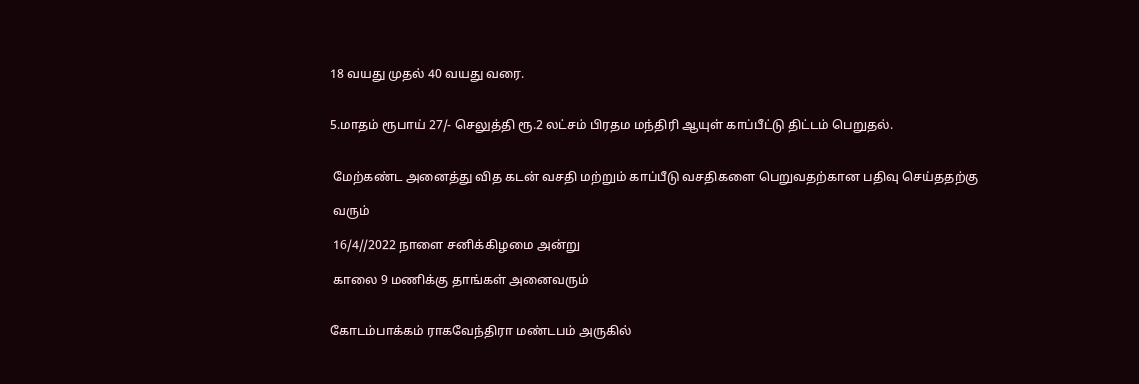18 வயது முதல் 40 வயது வரை.


5.மாதம் ரூபாய் 27/- செலுத்தி ரூ.2 லட்சம் பிரதம மந்திரி ஆயுள் காப்பீட்டு திட்டம் பெறுதல்.


 மேற்கண்ட அனைத்து வித கடன் வசதி மற்றும் காப்பீடு வசதிகளை பெறுவதற்கான பதிவு செய்ததற்கு

 வரும்

 16/4//2022 நாளை சனிக்கிழமை அன்று

 காலை 9 மணிக்கு தாங்கள் அனைவரும்


கோடம்பாக்கம் ராகவேந்திரா மண்டபம் அருகில்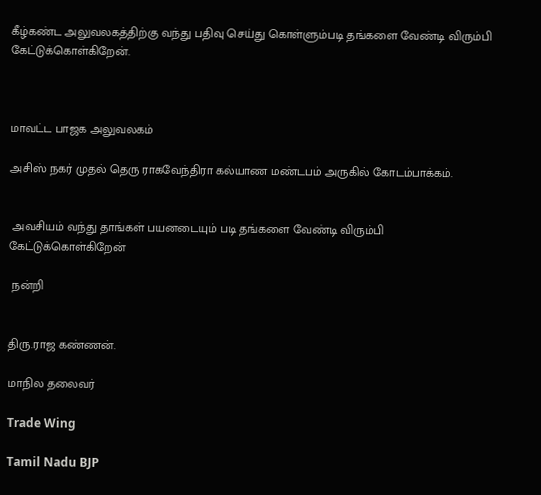கீழ்கண்ட அலுவலகத்திற்கு வந்து பதிவு செய்து கொள்ளும்படி தங்களை வேண்டி விரும்பி கேட்டுக்கொள்கிறேன்.



மாவட்ட பாஜக அலுவலகம்

அசிஸ் நகர் முதல் தெரு ராகவேந்திரா கல்யாண மண்டபம் அருகில் கோடம்பாக்கம்.


 அவசியம் வந்து தாங்கள் பயனடையும் படி தங்களை வேண்டி விரும்பி கேட்டுக்கொள்கிறேன்

 நன்றி


திரு.ராஜ கண்ணன்.

மாநில தலைவர்

Trade Wing

Tamil Nadu BJP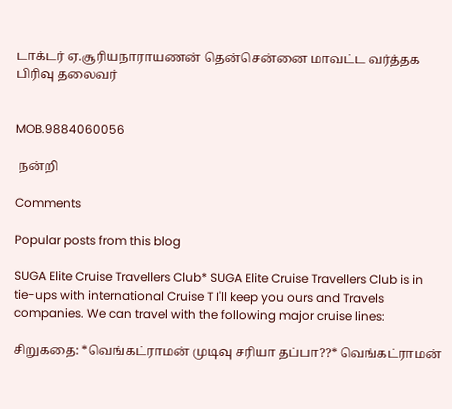டாக்டர் ஏ.சூரியநாராயணன் தென்சென்னை மாவட்ட வர்த்தக பிரிவு தலைவர்


MOB.9884060056

 நன்றி

Comments

Popular posts from this blog

SUGA Elite Cruise Travellers Club* SUGA Elite Cruise Travellers Club is in tie-ups with international Cruise T I'll keep you ours and Travels companies. We can travel with the following major cruise lines:

சிறுகதை: *வெங்கட்ராமன் முடிவு சரியா தப்பா??* வெங்கட்ராமன்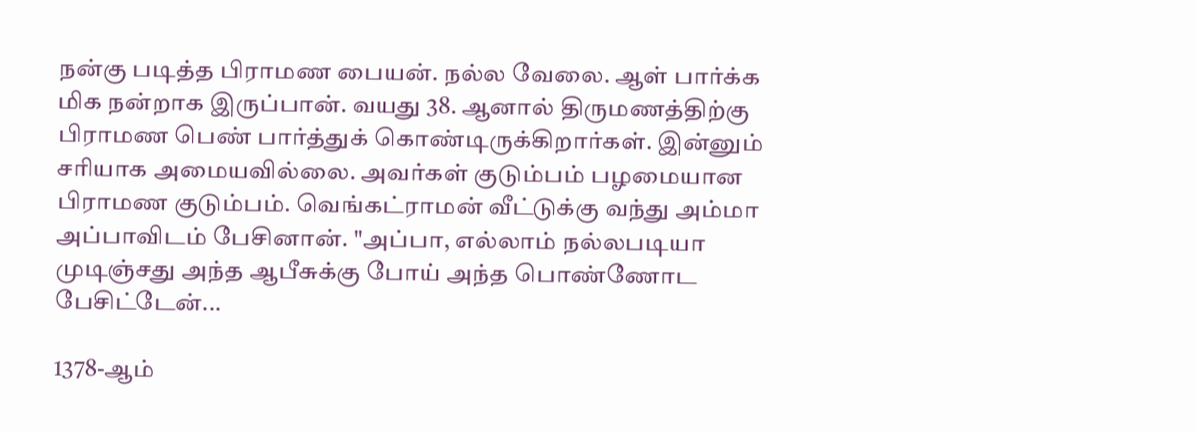நன்கு படித்த பிராமண பையன். நல்ல வேலை. ஆள் பார்க்க மிக நன்றாக இருப்பான். வயது 38. ஆனால் திருமணத்திற்கு பிராமண பெண் பார்த்துக் கொண்டிருக்கிறார்கள். இன்னும் சரியாக அமையவில்லை. அவர்கள் குடும்பம் பழமையான பிராமண குடும்பம். வெங்கட்ராமன் வீட்டுக்கு வந்து அம்மா அப்பாவிடம் பேசினான். "அப்பா, எல்லாம் நல்லபடியா முடிஞ்சது அந்த ஆபீசுக்கு போய் அந்த பொண்ணோட பேசிட்டேன்...

1378-ஆம்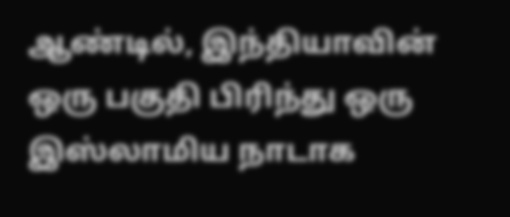ஆண்டில், இந்தியாவின் ஒரு பகுதி பிரிந்து ஒரு இஸ்லாமிய நாடாக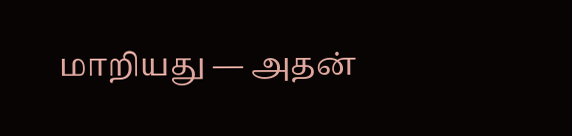மாறியது — அதன்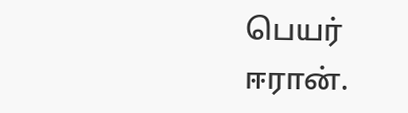பெயர் ஈரான்.